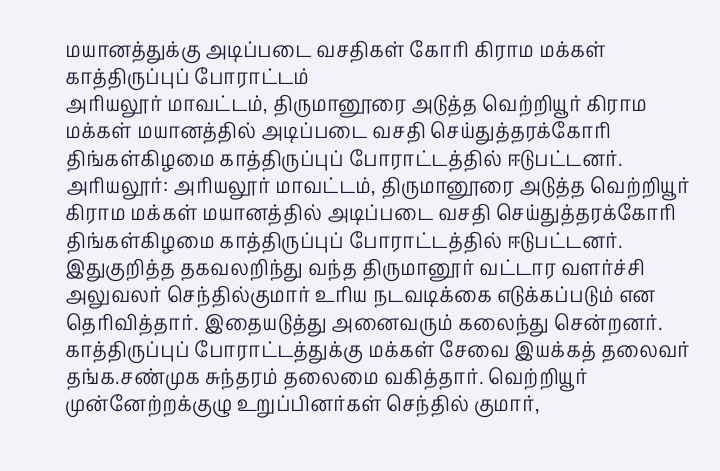மயானத்துக்கு அடிப்படை வசதிகள் கோரி கிராம மக்கள் காத்திருப்புப் போராட்டம்
அரியலூர் மாவட்டம், திருமானூரை அடுத்த வெற்றியூர் கிராம மக்கள் மயானத்தில் அடிப்படை வசதி செய்துத்தரக்கோரி திங்கள்கிழமை காத்திருப்புப் போராட்டத்தில் ஈடுபட்டனர்.
அரியலூர்: அரியலூர் மாவட்டம், திருமானூரை அடுத்த வெற்றியூர் கிராம மக்கள் மயானத்தில் அடிப்படை வசதி செய்துத்தரக்கோரி திங்கள்கிழமை காத்திருப்புப் போராட்டத்தில் ஈடுபட்டனர்.
இதுகுறித்த தகவலறிந்து வந்த திருமானூர் வட்டார வளர்ச்சி அலுவலர் செந்தில்குமார் உரிய நடவடிக்கை எடுக்கப்படும் என தெரிவித்தார். இதையடுத்து அனைவரும் கலைந்து சென்றனர். காத்திருப்புப் போராட்டத்துக்கு மக்கள் சேவை இயக்கத் தலைவர் தங்க.சண்முக சுந்தரம் தலைமை வகித்தார். வெற்றியூர் முன்னேற்றக்குழு உறுப்பினர்கள் செந்தில் குமார்,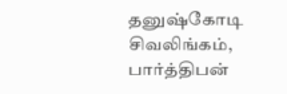தனுஷ்கோடி சிவலிங்கம், பார்த்திபன்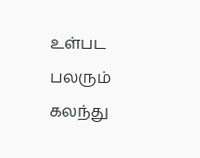உள்பட பலரும் கலந்து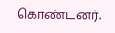கொண்டனர்.